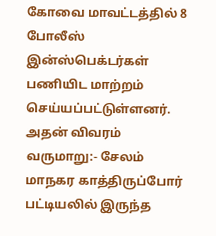கோவை மாவட்டத்தில் 8 போலீஸ் இன்ஸ்பெக்டர்கள் பணியிட மாற்றம் செய்யப்பட்டுள்ளனர். அதன் விவரம் வருமாறு:- சேலம் மாநகர காத்திருப்போர் பட்டியலில் இருந்த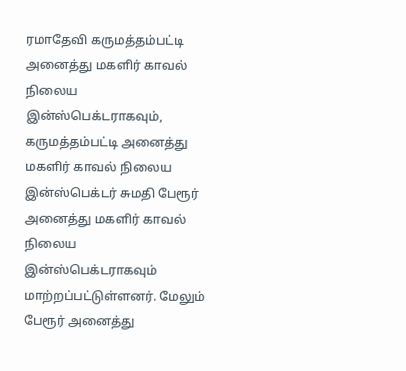ரமாதேவி கருமத்தம்பட்டி அனைத்து மகளிர் காவல் நிலைய இன்ஸ்பெக்டராகவும், கருமத்தம்பட்டி அனைத்து மகளிர் காவல் நிலைய இன்ஸ்பெக்டர் சுமதி பேரூர் அனைத்து மகளிர் காவல் நிலைய இன்ஸ்பெக்டராகவும் மாற்றப்பட்டுள்ளனர். மேலும் பேரூர் அனைத்து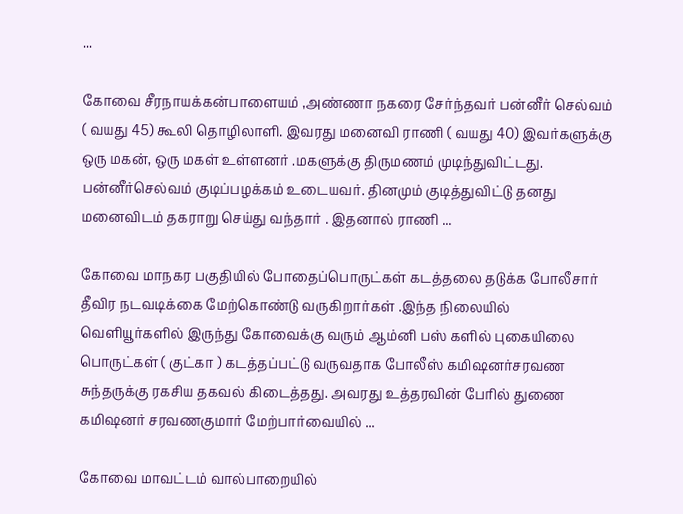...

கோவை சீரநாயக்கன்பாளையம் ,அண்ணா நகரை சேர்ந்தவர் பன்னீர் செல்வம் ( வயது 45) கூலி தொழிலாளி. இவரது மனைவி ராணி ( வயது 40) இவர்களுக்கு ஒரு மகன், ஒரு மகள் உள்ளனர் .மகளுக்கு திருமணம் முடிந்துவிட்டது. பன்னீர்செல்வம் குடிப்பழக்கம் உடையவர். தினமும் குடித்துவிட்டு தனது மனைவிடம் தகராறு செய்து வந்தார் . இதனால் ராணி ...

கோவை மாநகர பகுதியில் போதைப்பொருட்கள் கடத்தலை தடுக்க போலீசார் தீவிர நடவடிக்கை மேற்கொண்டு வருகிறார்கள் .இந்த நிலையில் வெளியூர்களில் இருந்து கோவைக்கு வரும் ஆம்னி பஸ் களில் புகையிலை பொருட்கள் ( குட்கா ) கடத்தப்பட்டு வருவதாக போலீஸ் கமிஷனர்சரவண சுந்தருக்கு ரகசிய தகவல் கிடைத்தது. அவரது உத்தரவின் பேரில் துணை கமிஷனர் சரவணகுமார் மேற்பார்வையில் ...

கோவை மாவட்டம் வால்பாறையில்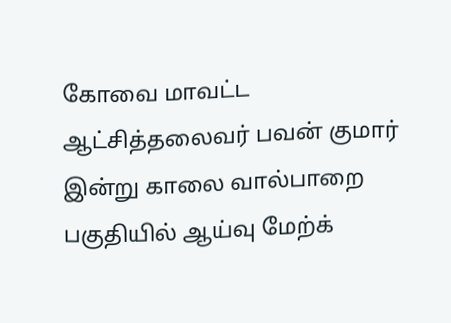கோவை மாவட்ட ஆட்சித்தலைவர் பவன் குமார் இன்று காலை வால்பாறை பகுதியில் ஆய்வு மேற்க்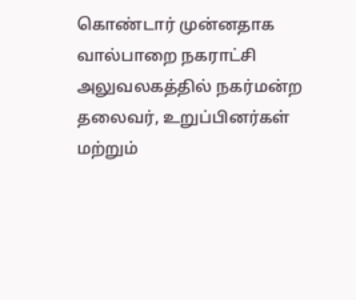கொண்டார் முன்னதாக வால்பாறை நகராட்சி அலுவலகத்தில் நகர்மன்ற தலைவர், உறுப்பினர்கள் மற்றும்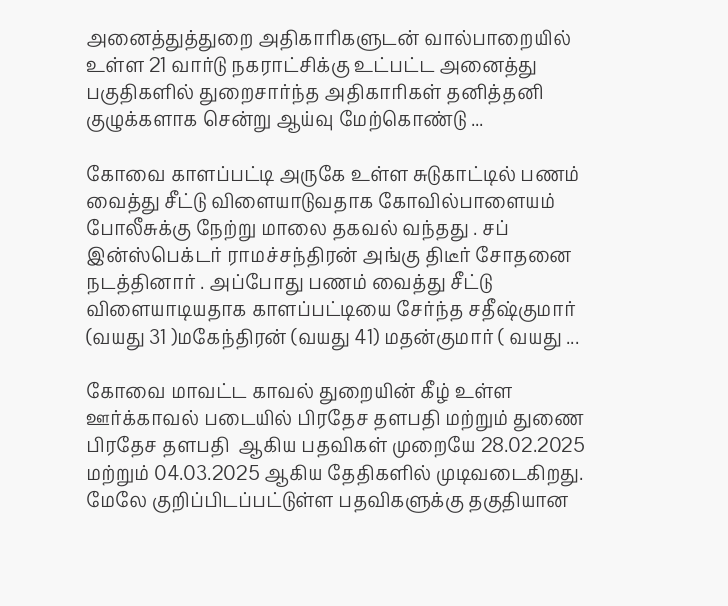அனைத்துத்துறை அதிகாரிகளுடன் வால்பாறையில் உள்ள 21 வார்டு நகராட்சிக்கு உட்பட்ட அனைத்து பகுதிகளில் துறைசார்ந்த அதிகாரிகள் தனித்தனி குழுக்களாக சென்று ஆய்வு மேற்கொண்டு ...

கோவை காளப்பட்டி அருகே உள்ள சுடுகாட்டில் பணம் வைத்து சீட்டு விளையாடுவதாக கோவில்பாளையம் போலீசுக்கு நேற்று மாலை தகவல் வந்தது . சப் இன்ஸ்பெக்டர் ராமச்சந்திரன் அங்கு திடீர் சோதனை நடத்தினார் . அப்போது பணம் வைத்து சீட்டு விளையாடியதாக காளப்பட்டியை சேர்ந்த சதீஷ்குமார் (வயது 31 )மகேந்திரன் (வயது 41) மதன்குமார் ( வயது ...

கோவை மாவட்ட காவல் துறையின் கீழ் உள்ள ஊர்க்காவல் படையில் பிரதேச தளபதி மற்றும் துணை பிரதேச தளபதி  ஆகிய பதவிகள் முறையே 28.02.2025 மற்றும் 04.03.2025 ஆகிய தேதிகளில் முடிவடைகிறது. மேலே குறிப்பிடப்பட்டுள்ள பதவிகளுக்கு தகுதியான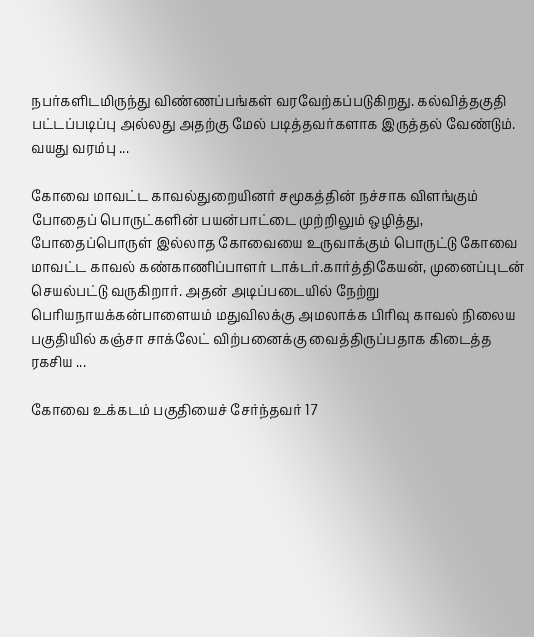நபர்களிடமிருந்து விண்ணப்பங்கள் வரவேற்கப்படுகிறது. கல்வித்தகுதி பட்டப்படிப்பு அல்லது அதற்கு மேல் படித்தவர்களாக இருத்தல் வேண்டும். வயது வரம்பு ...

கோவை மாவட்ட காவல்துறையினர் சமூகத்தின் நச்சாக விளங்கும் போதைப் பொருட்களின் பயன்பாட்டை முற்றிலும் ஒழித்து, போதைப்பொருள் இல்லாத கோவையை உருவாக்கும் பொருட்டு கோவை மாவட்ட காவல் கண்காணிப்பாளர் டாக்டர்.கார்த்திகேயன், முனைப்புடன் செயல்பட்டு வருகிறார். அதன் அடிப்படையில் நேற்று பெரியநாயக்கன்பாளையம் மதுவிலக்கு அமலாக்க பிரிவு காவல் நிலைய பகுதியில் கஞ்சா சாக்லேட் விற்பனைக்கு வைத்திருப்பதாக கிடைத்த ரகசிய ...

கோவை உக்கடம் பகுதியைச் சேர்ந்தவர் 17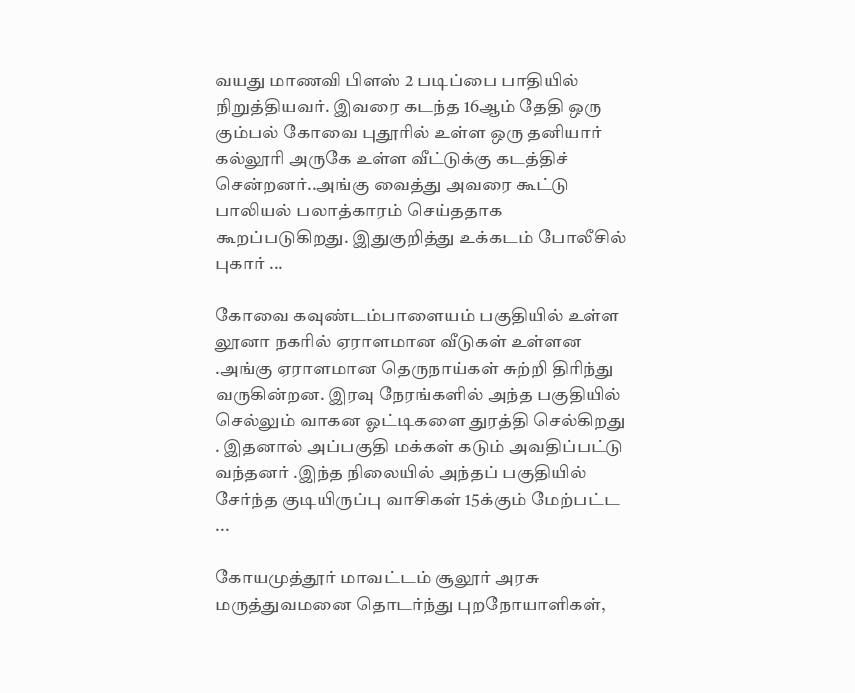வயது மாணவி பிளஸ் 2 படிப்பை பாதியில் நிறுத்தியவர். இவரை கடந்த 16ஆம் தேதி ஒரு கும்பல் கோவை புதூரில் உள்ள ஒரு தனியார் கல்லூரி அருகே உள்ள வீட்டுக்கு கடத்திச் சென்றனர்..அங்கு வைத்து அவரை கூட்டு பாலியல் பலாத்காரம் செய்ததாக கூறப்படுகிறது. இதுகுறித்து உக்கடம் போலீசில் புகார் ...

கோவை கவுண்டம்பாளையம் பகுதியில் உள்ள லூனா நகரில் ஏராளமான வீடுகள் உள்ளன .அங்கு ஏராளமான தெருநாய்கள் சுற்றி திரிந்து வருகின்றன. இரவு நேரங்களில் அந்த பகுதியில் செல்லும் வாகன ஓட்டிகளை துரத்தி செல்கிறது . இதனால் அப்பகுதி மக்கள் கடும் அவதிப்பட்டு வந்தனர் .இந்த நிலையில் அந்தப் பகுதியில் சேர்ந்த குடியிருப்பு வாசிகள் 15க்கும் மேற்பட்ட ...

கோயமுத்தூர் மாவட்டம் சூலூர் அரசு மருத்துவமனை தொடர்ந்து புறநோயாளிகள்,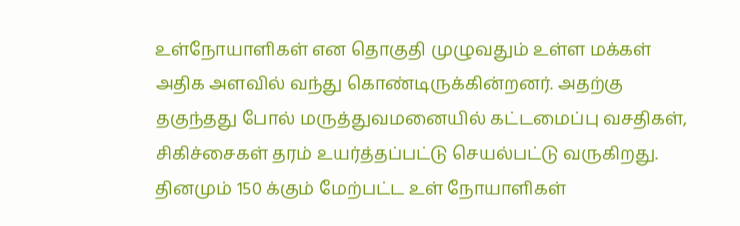உள்நோயாளிகள் என தொகுதி முழுவதும் உள்ள மக்கள் அதிக அளவில் வந்து கொண்டிருக்கின்றனர். அதற்கு தகுந்தது போல் மருத்துவமனையில் கட்டமைப்பு வசதிகள், சிகிச்சைகள் தரம் உயர்த்தப்பட்டு செயல்பட்டு வருகிறது. தினமும் 150 க்கும் மேற்பட்ட உள் நோயாளிகள்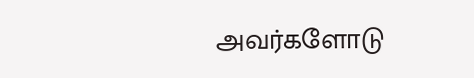அவர்களோடு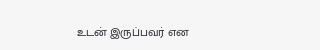உடன் இருப்பவர் என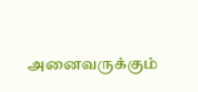அனைவருக்கும்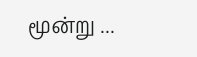மூன்று ...